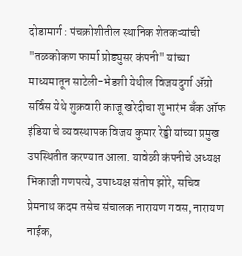दोडामार्ग : पंचक्रोशीतील स्थानिक शेतकऱ्यांची "तळकोकण फार्मा प्रोड्युसर कंपनी" यांच्या माध्यमातून साटेली-भेडशी येथील विजयदुर्गा ॲग्रो सर्विस येथे शुक्रवारी काजू खरेदीचा शुभारंभ बँक ऑफ इंडिया चे व्यवस्थापक विजय कुमार रेड्डी यांच्या प्रमुख उपस्थितीत करण्यात आला. यावेळी कंपनीचे अध्यक्ष भिकाजी गणपत्ये, उपाध्यक्ष संतोष झोरे, सचिव प्रेमनाथ कदम तसेच संचालक नारायण गवस, नारायण नाईक,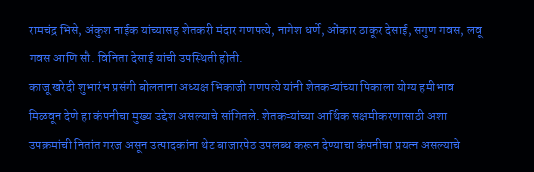रामचंद्र भिसे, अंकुश नाईक यांच्यासह शेतकरी मंदार गणपत्ये, नागेश धर्णे, ओंकार ठाकूर देसाई, सगुण गवस, लवू गवस आणि सौ. विनिता देसाई यांची उपस्थिती होती.
काजू खरेदी शुभारंभ प्रसंगी बोलताना अध्यक्ष भिकाजी गणपत्ये यांनी शेतकऱ्यांच्या पिकाला योग्य हमीभाव मिळवून देणे हा कंपनीचा मुख्य उद्देश असल्याचे सांगितले. शेतकऱ्यांच्या आर्थिक सक्षमीकरणासाठी अशा उपक्रमांची नितांत गरज असून उत्पादकांना थेट बाजारपेठ उपलब्ध करून देण्याचा कंपनीचा प्रयत्न असल्याचे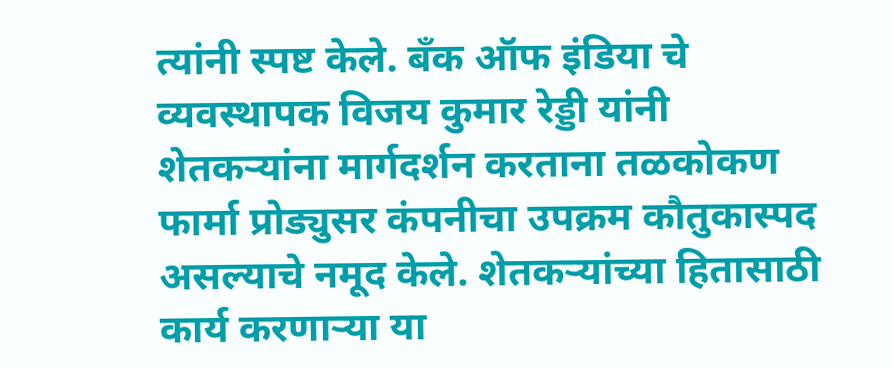त्यांनी स्पष्ट केले. बँक ऑफ इंडिया चे व्यवस्थापक विजय कुमार रेड्डी यांनी शेतकऱ्यांना मार्गदर्शन करताना तळकोकण फार्मा प्रोड्युसर कंपनीचा उपक्रम कौतुकास्पद असल्याचे नमूद केले. शेतकऱ्यांच्या हितासाठी कार्य करणाऱ्या या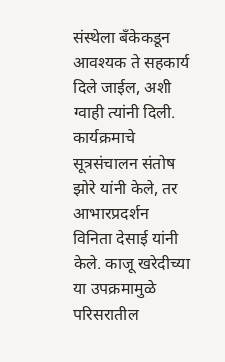संस्थेला बँकेकडून आवश्यक ते सहकार्य दिले जाईल, अशी ग्वाही त्यांनी दिली.
कार्यक्रमाचे सूत्रसंचालन संतोष झोरे यांनी केले, तर आभारप्रदर्शन विनिता देसाई यांनी केले. काजू खरेदीच्या या उपक्रमामुळे परिसरातील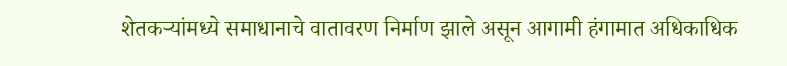शेतकऱ्यांमध्ये समाधानाचे वातावरण निर्माण झाले असून आगामी हंगामात अधिकाधिक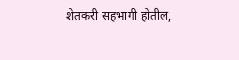शेतकरी सहभागी होतील,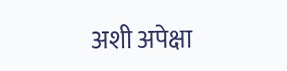अशी अपेक्षा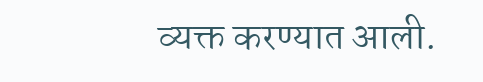व्यक्त करण्यात आली.